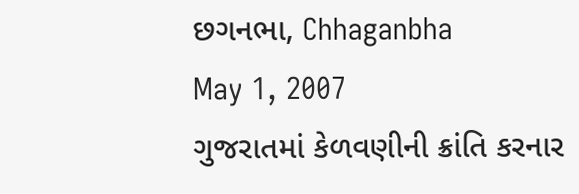છગનભા, Chhaganbha
May 1, 2007
ગુજરાતમાં કેળવણીની ક્રાંતિ કરનાર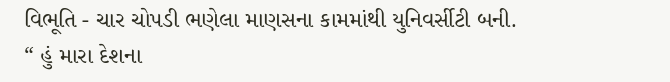વિભૂતિ - ચાર ચોપડી ભણેલા માણસના કામમાંથી યુનિવર્સીટી બની.
“ હું મારા દેશના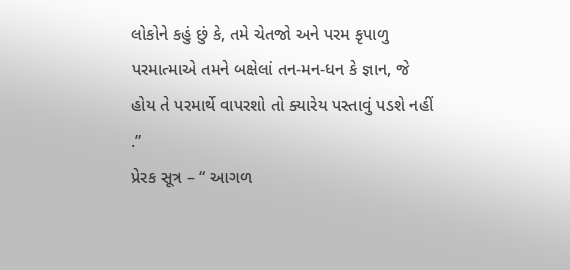લોકોને કહું છું કે, તમે ચેતજો અને પરમ કૃપાળુ પરમાત્માએ તમને બક્ષેલાં તન-મન-ધન કે જ્ઞાન, જે હોય તે પરમાર્થે વાપરશો તો ક્યારેય પસ્તાવું પડશે નહીં .”
પ્રેરક સૂત્ર – “ આગળ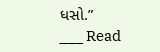ધસો.”
___ Read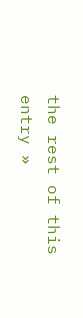the rest of this entry »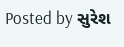Posted by સુરેશ